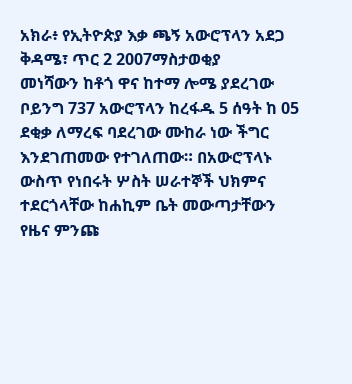አክራ፥ የኢትዮጵያ እቃ ጫኝ አውሮፕላን አደጋ
ቅዳሜ፣ ጥር 2 2007ማስታወቂያ
መነሻውን ከቶጎ ዋና ከተማ ሎሜ ያደረገው ቦይንግ 737 አውሮፕላን ከረፋዱ 5 ሰዓት ከ 05 ደቂቃ ለማረፍ ባደረገው ሙከራ ነው ችግር እንደገጠመው የተገለጠው። በአውሮፕላኑ ውስጥ የነበሩት ሦስት ሠራተኞች ህክምና ተደርጎላቸው ከሐኪም ቤት መውጣታቸውን የዜና ምንጩ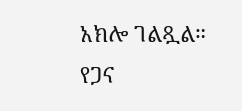አክሎ ገልጿል። የጋና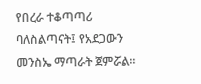የበረራ ተቆጣጣሪ ባለስልጣናት፤ የአደጋውን መንስኤ ማጣራት ጀምሯል።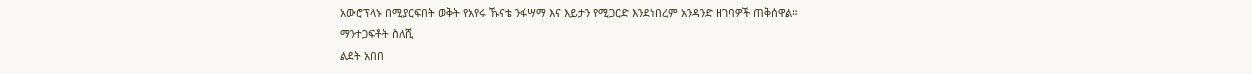አውሮፕላኑ በሚያርፍበት ወቅት የአየሩ ኹናቴ ንፋሣማ እና እይታን የሚጋርድ እንደነበረም አንዳንድ ዘገባዎች ጠቅሰዋል።
ማንተጋፍቶት ስለሺ
ልደት አበበ